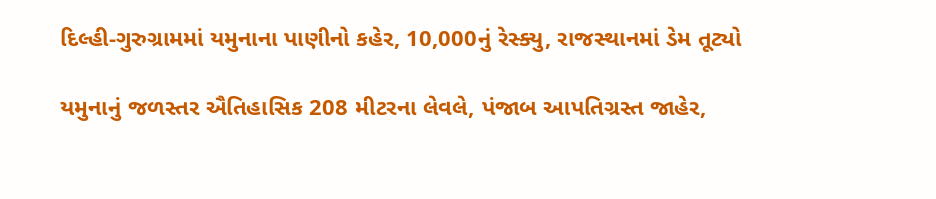દિલ્હી-ગુરુગ્રામમાં યમુનાના પાણીનો કહેર, 10,000નું રેસ્ક્યુ, રાજસ્થાનમાં ડેમ તૂટ્યો

યમુનાનું જળસ્તર ઐતિહાસિક 208 મીટરના લેવલે, પંજાબ આપતિગ્રસ્ત જાહેર,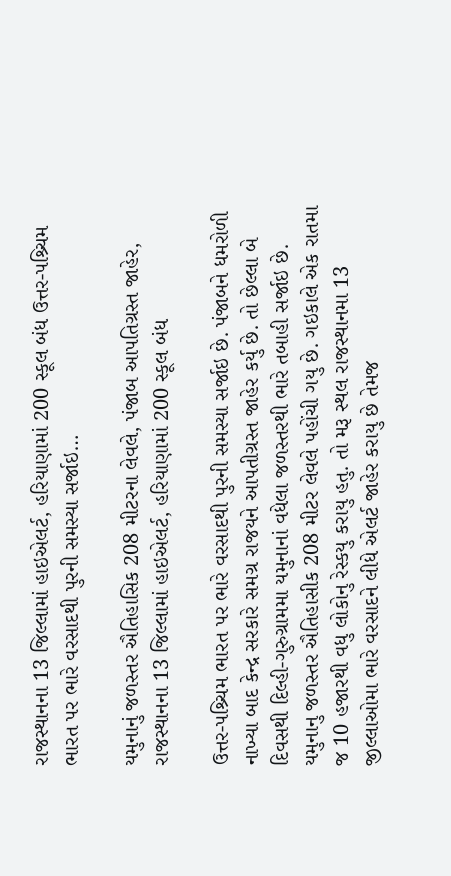રાજસ્થાનના 13 જિલ્લામાં હાઇએલર્ટ, હરિયાણામાં 200 સ્કૂલ બંધ ઉત્તર-પશ્ર્ચિમ ભારત પર ભારે વરસાદથી પુરની સમસ્યા સર્જાઇ…

યમુનાનું જળસ્તર ઐતિહાસિક 208 મીટરના લેવલે, પંજાબ આપતિગ્રસ્ત જાહેર, રાજસ્થાનના 13 જિલ્લામાં હાઇએલર્ટ, હરિયાણામાં 200 સ્કૂલ બંધ

ઉત્તર-પશ્ર્ચિમ ભારત પર ભારે વરસાદથી પુરની સમસ્યા સર્જાઇ છે. પંજાબને ધમરોળી નાખ્યા બાદ કેન્દ્ર સરકારે સમગ્ર રાજયને આપતીગ્રસ્ત જાહેર કર્યુ છે. તો છેલ્લા બે દિવસથી દિલ્હી-ગુરુગ્રામમા યમુનાનાં વધેલા જળસ્તરથી ભારે તબાહી સર્જાઇ છે. યમુનાનુ જળસ્તર ઐતિહાસીક 208 મીટર લેવલે પહોંચી ગયુ છે. ગઇકાલે એક રાતમા જ 10 હજારથી વધુ લોકોનુ રેસ્કયુ કરાયુ હતુ. તો મરૂ સ્થલ રાજસ્થાનમા 13 જીલ્લાઓમા ભારે વરસાદને લીધે એલર્ટ જાહેર કરાયુ છે તેમજ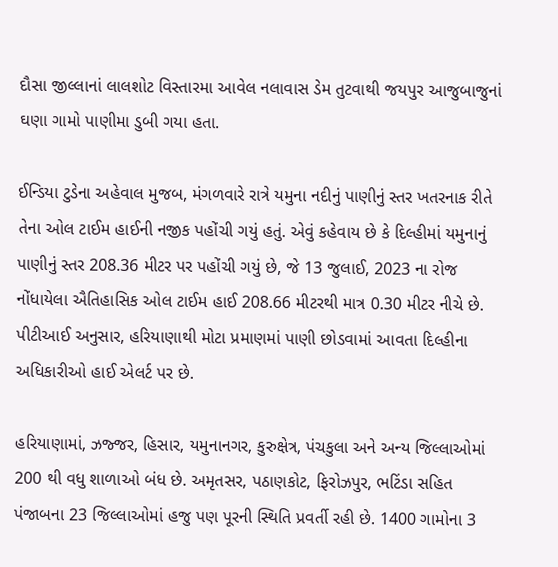દૌસા જીલ્લાનાં લાલશોટ વિસ્તારમા આવેલ નલાવાસ ડેમ તુટવાથી જયપુર આજુબાજુનાં ઘણા ગામો પાણીમા ડુબી ગયા હતા.

ઈન્ડિયા ટુડેના અહેવાલ મુજબ, મંગળવારે રાત્રે યમુના નદીનું પાણીનું સ્તર ખતરનાક રીતે તેના ઓલ ટાઈમ હાઈની નજીક પહોંચી ગયું હતું. એવું કહેવાય છે કે દિલ્હીમાં યમુનાનું પાણીનું સ્તર 208.36 મીટર પર પહોંચી ગયું છે, જે 13 જુલાઈ, 2023 ના રોજ નોંધાયેલા ઐતિહાસિક ઓલ ટાઈમ હાઈ 208.66 મીટરથી માત્ર 0.30 મીટર નીચે છે. પીટીઆઈ અનુસાર, હરિયાણાથી મોટા પ્રમાણમાં પાણી છોડવામાં આવતા દિલ્હીના અધિકારીઓ હાઈ એલર્ટ પર છે.

હરિયાણામાં, ઝજ્જર, હિસાર, યમુનાનગર, કુરુક્ષેત્ર, પંચકુલા અને અન્ય જિલ્લાઓમાં 200 થી વધુ શાળાઓ બંધ છે. અમૃતસર, પઠાણકોટ, ફિરોઝપુર, ભટિંડા સહિત પંજાબના 23 જિલ્લાઓમાં હજુ પણ પૂરની સ્થિતિ પ્રવર્તી રહી છે. 1400 ગામોના 3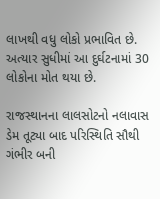લાખથી વધુ લોકો પ્રભાવિત છે. અત્યાર સુધીમાં આ દુર્ઘટનામાં 30 લોકોના મોત થયા છે.

રાજસ્થાનના લાલસોટનો નલાવાસ ડેમ તૂટ્યા બાદ પરિસ્થિતિ સૌથી ગંભીર બની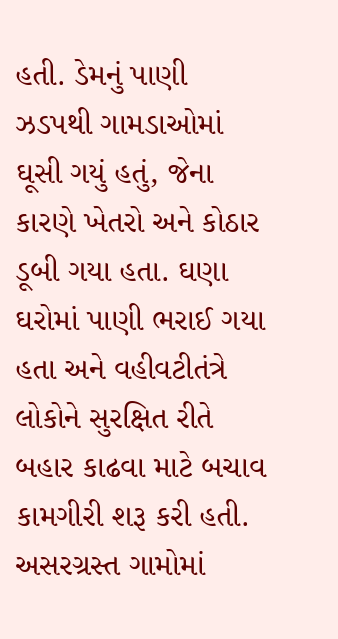હતી. ડેમનું પાણી ઝડપથી ગામડાઓમાં ઘૂસી ગયું હતું, જેના કારણે ખેતરો અને કોઠાર ડૂબી ગયા હતા. ઘણા ઘરોમાં પાણી ભરાઈ ગયા હતા અને વહીવટીતંત્રે લોકોને સુરક્ષિત રીતે બહાર કાઢવા માટે બચાવ કામગીરી શરૂ કરી હતી. અસરગ્રસ્ત ગામોમાં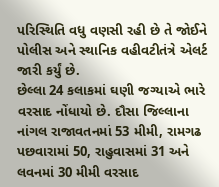પરિસ્થિતિ વધુ વણસી રહી છે તે જોઈને પોલીસ અને સ્થાનિક વહીવટીતંત્રે એલર્ટ જારી કર્યું છે.
છેલ્લા 24 કલાકમાં ઘણી જગ્યાએ ભારે વરસાદ નોંધાયો છે. દૌસા જિલ્લાના નાંગલ રાજાવતનમાં 53 મીમી, રામગઢ પછવારામાં 50, રાહુવાસમાં 31 અને લવનમાં 30 મીમી વરસાદ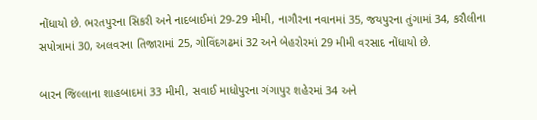નોંધાયો છે. ભરતપુરના સિકરી અને નાદબાઈમાં 29-29 મીમી, નાગૌરના નવાનમાં 35, જયપુરના તુંગામાં 34, કરૌલીના સપોત્રામાં 30, અલવરના તિજારામાં 25, ગોવિંદગઢમાં 32 અને બેહરોરમાં 29 મીમી વરસાદ નોંધાયો છે.

બારન જિલ્લાના શાહબાદમાં 33 મીમી, સવાઈ માધોપુરના ગંગાપુર શહેરમાં 34 અને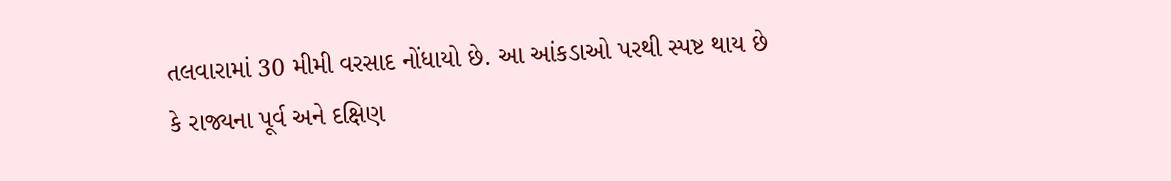તલવારામાં 30 મીમી વરસાદ નોંધાયો છે. આ આંકડાઓ પરથી સ્પષ્ટ થાય છે કે રાજ્યના પૂર્વ અને દક્ષિણ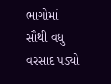ભાગોમાં સૌથી વધુ વરસાદ પડ્યો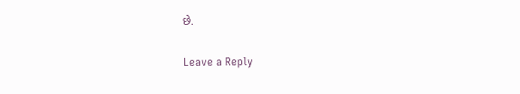છે.

Leave a Reply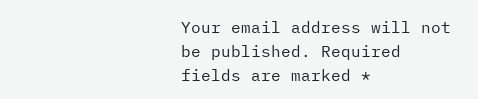Your email address will not be published. Required fields are marked *